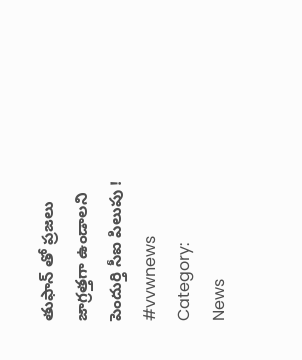తుఫాన్ తో ప్రజలు జాగ్రత్తగా ఉండాలని పెందుర్తి సీఐ పిలుపు ! #vvwnews
Category:
News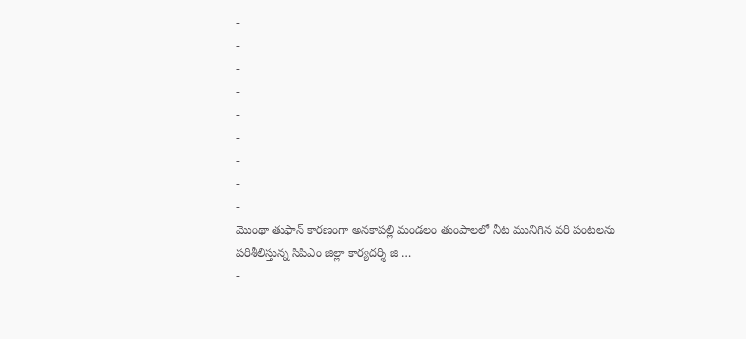-
-
-
-
-
-
-
-
-
మొంథా తుఫాన్ కారణంగా అనకాపల్లి మండలం తుంపాలలో నీట మునిగిన వరి పంటలను పరిశీలిస్తున్న సిపిఎం జిల్లా కార్యదర్శి జి …
-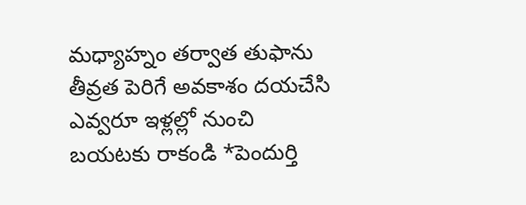మధ్యాహ్నం తర్వాత తుఫాను తీవ్రత పెరిగే అవకాశం దయచేసి ఎవ్వరూ ఇళ్లల్లో నుంచి బయటకు రాకండి *పెందుర్తి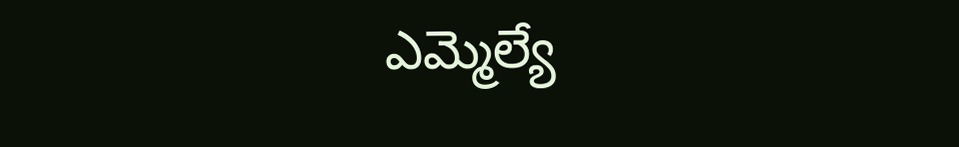ఎమ్మెల్యే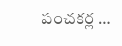పంచకర్ల …